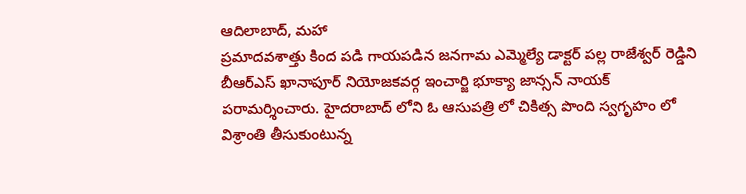ఆదిలాబాద్, మహా
ప్రమాదవశాత్తు కింద పడి గాయపడిన జనగామ ఎమ్మెల్యే డాక్టర్ పల్ల రాజేశ్వర్ రెడ్డిని బీఆర్ఎస్ ఖానాపూర్ నియోజకవర్గ ఇంచార్జి భూక్యా జాన్సన్ నాయక్ పరామర్శించారు. హైదరాబాద్ లోని ఓ ఆసుపత్రి లో చికిత్స పొంది స్వగృహం లో విశ్రాంతి తీసుకుంటున్న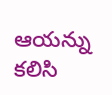ఆయన్ను కలిసి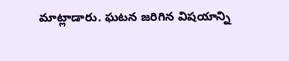మాట్లాడారు. ఘటన జరిగిన విషయాన్ని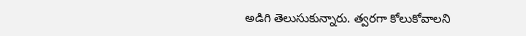అడిగి తెలుసుకున్నారు. త్వరగా కోలుకోవాలని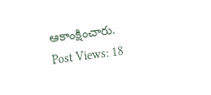ఆకాంక్షించారు.
Post Views: 18